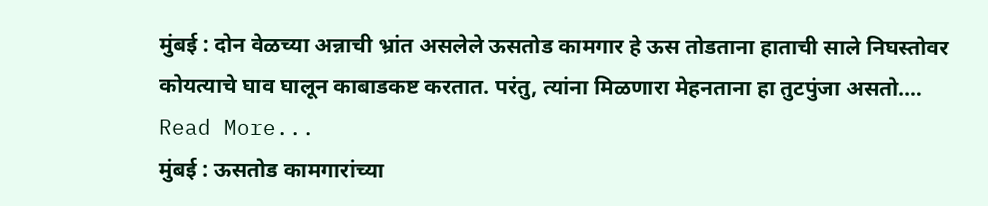मुंबई : दोन वेळच्या अन्नाची भ्रांत असलेले ऊसतोड कामगार हे ऊस तोडताना हाताची साले निघस्तोवर कोयत्याचे घाव घालून काबाडकष्ट करतात. परंतु, त्यांना मिळणारा मेहनताना हा तुटपुंजा असतो.… Read More...
मुंबई : ऊसतोड कामगारांच्या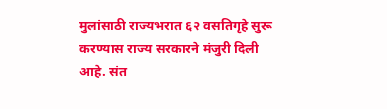मुलांसाठी राज्यभरात ६२ वसतिगृहे सुरू करण्यास राज्य सरकारने मंजुरी दिली आहे. संत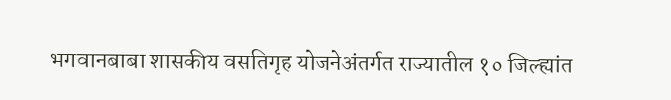भगवानबाबा शासकीय वसतिगृह योजनेअंतर्गत राज्यातील १० जिल्ह्यांत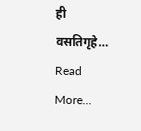ही वसतिगृहे… Read More...